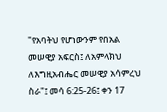"የአባትህ የሆነውንም የበአል መሠዊያ አፍርስ፤ ለአምላክህ ለእግዚአብሔር መሠዊያ አሳምረህ ስራ"፤ መሳ 6:25-26፤ ቀን 17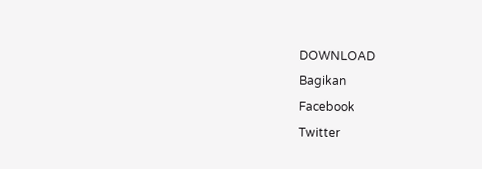DOWNLOAD
Bagikan
Facebook
Twitter